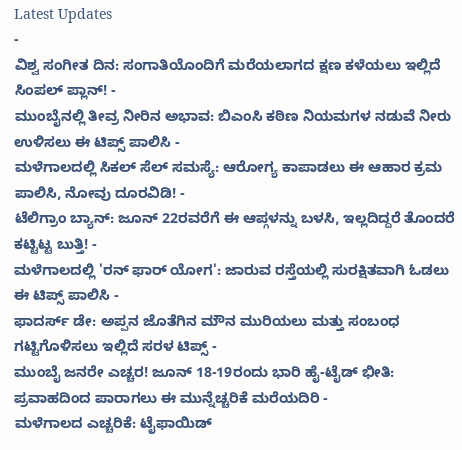Latest Updates
-
ವಿಶ್ವ ಸಂಗೀತ ದಿನ: ಸಂಗಾತಿಯೊಂದಿಗೆ ಮರೆಯಲಾಗದ ಕ್ಷಣ ಕಳೆಯಲು ಇಲ್ಲಿದೆ ಸಿಂಪಲ್ ಪ್ಲಾನ್! -
ಮುಂಬೈನಲ್ಲಿ ತೀವ್ರ ನೀರಿನ ಅಭಾವ: ಬಿಎಂಸಿ ಕಠಿಣ ನಿಯಮಗಳ ನಡುವೆ ನೀರು ಉಳಿಸಲು ಈ ಟಿಪ್ಸ್ ಪಾಲಿಸಿ -
ಮಳೆಗಾಲದಲ್ಲಿ ಸಿಕಲ್ ಸೆಲ್ ಸಮಸ್ಯೆ: ಆರೋಗ್ಯ ಕಾಪಾಡಲು ಈ ಆಹಾರ ಕ್ರಮ ಪಾಲಿಸಿ, ನೋವು ದೂರವಿಡಿ! -
ಟೆಲಿಗ್ರಾಂ ಬ್ಯಾನ್: ಜೂನ್ 22ರವರೆಗೆ ಈ ಆಪ್ಗಳನ್ನು ಬಳಸಿ, ಇಲ್ಲದಿದ್ದರೆ ತೊಂದರೆ ಕಟ್ಟಿಟ್ಟ ಬುತ್ತಿ! -
ಮಳೆಗಾಲದಲ್ಲಿ 'ರನ್ ಫಾರ್ ಯೋಗ': ಜಾರುವ ರಸ್ತೆಯಲ್ಲಿ ಸುರಕ್ಷಿತವಾಗಿ ಓಡಲು ಈ ಟಿಪ್ಸ್ ಪಾಲಿಸಿ -
ಫಾದರ್ಸ್ ಡೇ: ಅಪ್ಪನ ಜೊತೆಗಿನ ಮೌನ ಮುರಿಯಲು ಮತ್ತು ಸಂಬಂಧ ಗಟ್ಟಿಗೊಳಿಸಲು ಇಲ್ಲಿದೆ ಸರಳ ಟಿಪ್ಸ್ -
ಮುಂಬೈ ಜನರೇ ಎಚ್ಚರ! ಜೂನ್ 18-19ರಂದು ಭಾರಿ ಹೈ-ಟೈಡ್ ಭೀತಿ: ಪ್ರವಾಹದಿಂದ ಪಾರಾಗಲು ಈ ಮುನ್ನೆಚ್ಚರಿಕೆ ಮರೆಯದಿರಿ -
ಮಳೆಗಾಲದ ಎಚ್ಚರಿಕೆ: ಟೈಫಾಯಿಡ್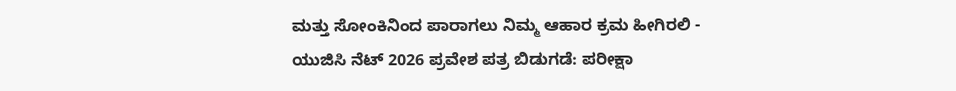ಮತ್ತು ಸೋಂಕಿನಿಂದ ಪಾರಾಗಲು ನಿಮ್ಮ ಆಹಾರ ಕ್ರಮ ಹೀಗಿರಲಿ -
ಯುಜಿಸಿ ನೆಟ್ 2026 ಪ್ರವೇಶ ಪತ್ರ ಬಿಡುಗಡೆ: ಪರೀಕ್ಷಾ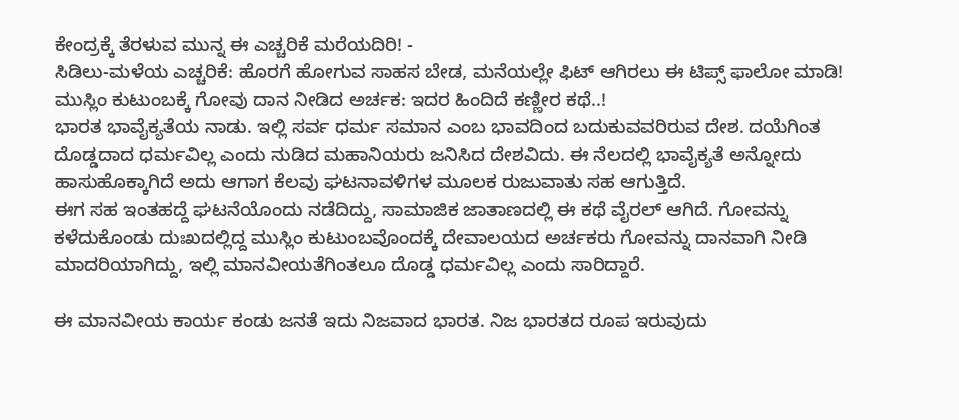ಕೇಂದ್ರಕ್ಕೆ ತೆರಳುವ ಮುನ್ನ ಈ ಎಚ್ಚರಿಕೆ ಮರೆಯದಿರಿ! -
ಸಿಡಿಲು-ಮಳೆಯ ಎಚ್ಚರಿಕೆ: ಹೊರಗೆ ಹೋಗುವ ಸಾಹಸ ಬೇಡ, ಮನೆಯಲ್ಲೇ ಫಿಟ್ ಆಗಿರಲು ಈ ಟಿಪ್ಸ್ ಫಾಲೋ ಮಾಡಿ!
ಮುಸ್ಲಿಂ ಕುಟುಂಬಕ್ಕೆ ಗೋವು ದಾನ ನೀಡಿದ ಅರ್ಚಕ: ಇದರ ಹಿಂದಿದೆ ಕಣ್ಣೀರ ಕಥೆ..!
ಭಾರತ ಭಾವೈಕ್ಯತೆಯ ನಾಡು. ಇಲ್ಲಿ ಸರ್ವ ಧರ್ಮ ಸಮಾನ ಎಂಬ ಭಾವದಿಂದ ಬದುಕುವವರಿರುವ ದೇಶ. ದಯೆಗಿಂತ ದೊಡ್ಡದಾದ ಧರ್ಮವಿಲ್ಲ ಎಂದು ನುಡಿದ ಮಹಾನಿಯರು ಜನಿಸಿದ ದೇಶವಿದು. ಈ ನೆಲದಲ್ಲಿ ಭಾವೈಕ್ಯತೆ ಅನ್ನೋದು ಹಾಸುಹೊಕ್ಕಾಗಿದೆ ಅದು ಆಗಾಗ ಕೆಲವು ಘಟನಾವಳಿಗಳ ಮೂಲಕ ರುಜುವಾತು ಸಹ ಆಗುತ್ತಿದೆ.
ಈಗ ಸಹ ಇಂತಹದ್ದೆ ಘಟನೆಯೊಂದು ನಡೆದಿದ್ದು, ಸಾಮಾಜಿಕ ಜಾತಾಣದಲ್ಲಿ ಈ ಕಥೆ ವೈರಲ್ ಆಗಿದೆ. ಗೋವನ್ನು ಕಳೆದುಕೊಂಡು ದುಃಖದಲ್ಲಿದ್ದ ಮುಸ್ಲಿಂ ಕುಟುಂಬವೊಂದಕ್ಕೆ ದೇವಾಲಯದ ಅರ್ಚಕರು ಗೋವನ್ನು ದಾನವಾಗಿ ನೀಡಿ ಮಾದರಿಯಾಗಿದ್ದು, ಇಲ್ಲಿ ಮಾನವೀಯತೆಗಿಂತಲೂ ದೊಡ್ಡ ಧರ್ಮವಿಲ್ಲ ಎಂದು ಸಾರಿದ್ದಾರೆ.

ಈ ಮಾನವೀಯ ಕಾರ್ಯ ಕಂಡು ಜನತೆ ಇದು ನಿಜವಾದ ಭಾರತ. ನಿಜ ಭಾರತದ ರೂಪ ಇರುವುದು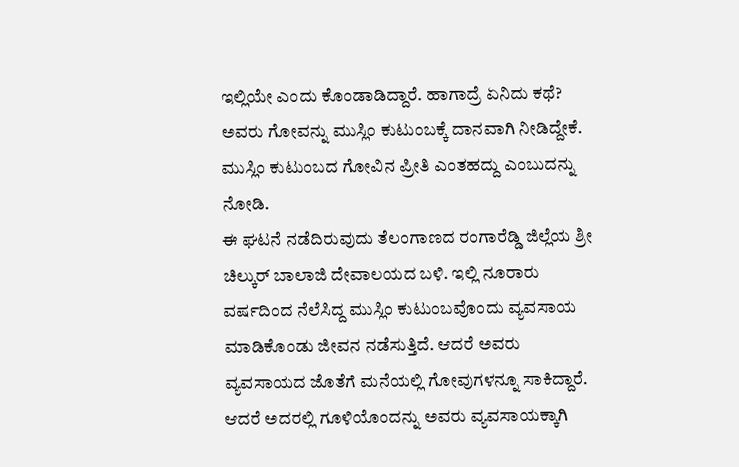ಇಲ್ಲಿಯೇ ಎಂದು ಕೊಂಡಾಡಿದ್ದಾರೆ. ಹಾಗಾದ್ರೆ ಏನಿದು ಕಥೆ? ಅವರು ಗೋವನ್ನು ಮುಸ್ಲಿಂ ಕುಟುಂಬಕ್ಕೆ ದಾನವಾಗಿ ನೀಡಿದ್ದೇಕೆ. ಮುಸ್ಲಿಂ ಕುಟುಂಬದ ಗೋವಿನ ಪ್ರೀತಿ ಎಂತಹದ್ದು ಎಂಬುದನ್ನು ನೋಡಿ.
ಈ ಘಟನೆ ನಡೆದಿರುವುದು ತೆಲಂಗಾಣದ ರಂಗಾರೆಡ್ಡಿ ಜಿಲ್ಲೆಯ ಶ್ರೀ ಚಿಲ್ಕುರ್ ಬಾಲಾಜಿ ದೇವಾಲಯದ ಬಳಿ. ಇಲ್ಲಿ ನೂರಾರು ವರ್ಷದಿಂದ ನೆಲೆಸಿದ್ದ ಮುಸ್ಲಿಂ ಕುಟುಂಬವೊಂದು ವ್ಯವಸಾಯ ಮಾಡಿಕೊಂಡು ಜೀವನ ನಡೆಸುತ್ತಿದೆ. ಆದರೆ ಅವರು ವ್ಯವಸಾಯದ ಜೊತೆಗೆ ಮನೆಯಲ್ಲಿ ಗೋವುಗಳನ್ನೂ ಸಾಕಿದ್ದಾರೆ. ಆದರೆ ಅದರಲ್ಲಿ ಗೂಳಿಯೊಂದನ್ನು ಅವರು ವ್ಯವಸಾಯಕ್ಕಾಗಿ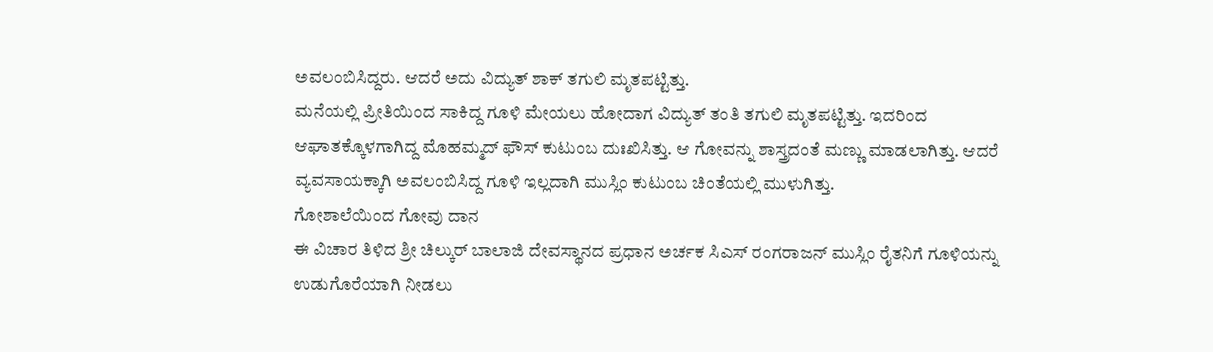ಅವಲಂಬಿಸಿದ್ದರು. ಆದರೆ ಅದು ವಿದ್ಯುತ್ ಶಾಕ್ ತಗುಲಿ ಮೃತಪಟ್ಟಿತ್ತು.
ಮನೆಯಲ್ಲಿ ಪ್ರೀತಿಯಿಂದ ಸಾಕಿದ್ದ ಗೂಳಿ ಮೇಯಲು ಹೋದಾಗ ವಿದ್ಯುತ್ ತಂತಿ ತಗುಲಿ ಮೃತಪಟ್ಟಿತ್ತು. ಇದರಿಂದ ಆಘಾತಕ್ಕೊಳಗಾಗಿದ್ದ ಮೊಹಮ್ಮದ್ ಫೌಸ್ ಕುಟುಂಬ ದುಃಖಿಸಿತ್ತು. ಆ ಗೋವನ್ನು ಶಾಸ್ತ್ರದಂತೆ ಮಣ್ಣು ಮಾಡಲಾಗಿತ್ತು. ಆದರೆ ವ್ಯವಸಾಯಕ್ಕಾಗಿ ಅವಲಂಬಿಸಿದ್ದ ಗೂಳಿ ಇಲ್ಲದಾಗಿ ಮುಸ್ಲಿಂ ಕುಟುಂಬ ಚಿಂತೆಯಲ್ಲಿ ಮುಳುಗಿತ್ತು.
ಗೋಶಾಲೆಯಿಂದ ಗೋವು ದಾನ
ಈ ವಿಚಾರ ತಿಳಿದ ಶ್ರೀ ಚಿಲ್ಕುರ್ ಬಾಲಾಜಿ ದೇವಸ್ಥಾನದ ಪ್ರಧಾನ ಅರ್ಚಕ ಸಿಎಸ್ ರಂಗರಾಜನ್ ಮುಸ್ಲಿಂ ರೈತನಿಗೆ ಗೂಳಿಯನ್ನು ಉಡುಗೊರೆಯಾಗಿ ನೀಡಲು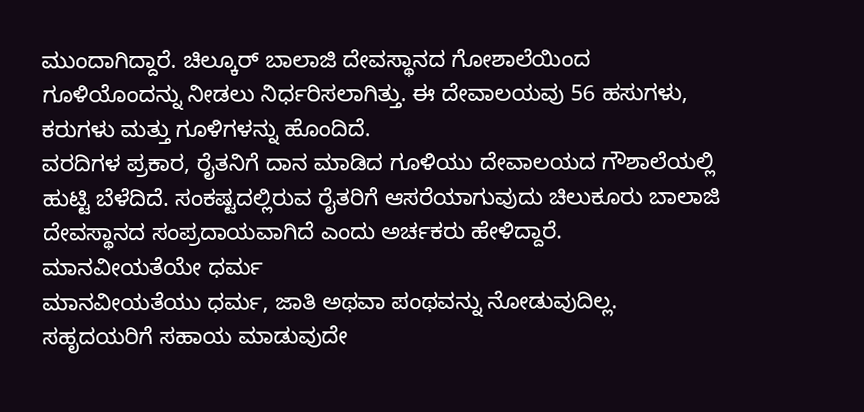ಮುಂದಾಗಿದ್ದಾರೆ. ಚಿಲ್ಕೂರ್ ಬಾಲಾಜಿ ದೇವಸ್ಥಾನದ ಗೋಶಾಲೆಯಿಂದ ಗೂಳಿಯೊಂದನ್ನು ನೀಡಲು ನಿರ್ಧರಿಸಲಾಗಿತ್ತು. ಈ ದೇವಾಲಯವು 56 ಹಸುಗಳು, ಕರುಗಳು ಮತ್ತು ಗೂಳಿಗಳನ್ನು ಹೊಂದಿದೆ.
ವರದಿಗಳ ಪ್ರಕಾರ, ರೈತನಿಗೆ ದಾನ ಮಾಡಿದ ಗೂಳಿಯು ದೇವಾಲಯದ ಗೌಶಾಲೆಯಲ್ಲಿ ಹುಟ್ಟಿ ಬೆಳೆದಿದೆ. ಸಂಕಷ್ಟದಲ್ಲಿರುವ ರೈತರಿಗೆ ಆಸರೆಯಾಗುವುದು ಚಿಲುಕೂರು ಬಾಲಾಜಿ ದೇವಸ್ಥಾನದ ಸಂಪ್ರದಾಯವಾಗಿದೆ ಎಂದು ಅರ್ಚಕರು ಹೇಳಿದ್ದಾರೆ.
ಮಾನವೀಯತೆಯೇ ಧರ್ಮ
ಮಾನವೀಯತೆಯು ಧರ್ಮ, ಜಾತಿ ಅಥವಾ ಪಂಥವನ್ನು ನೋಡುವುದಿಲ್ಲ. ಸಹೃದಯರಿಗೆ ಸಹಾಯ ಮಾಡುವುದೇ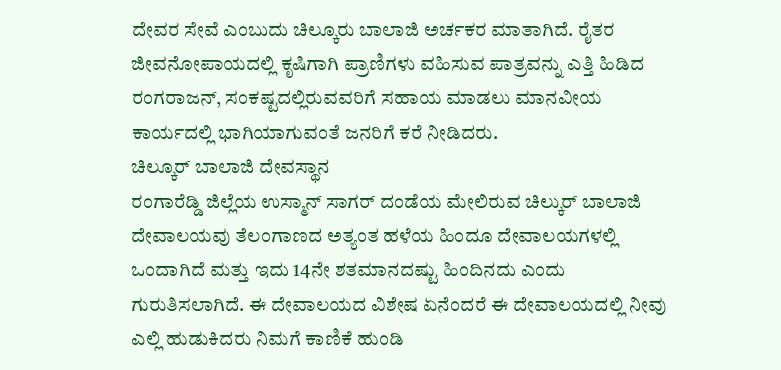ದೇವರ ಸೇವೆ ಎಂಬುದು ಚಿಲ್ಕೂರು ಬಾಲಾಜಿ ಅರ್ಚಕರ ಮಾತಾಗಿದೆ. ರೈತರ ಜೀವನೋಪಾಯದಲ್ಲಿ ಕೃಷಿಗಾಗಿ ಪ್ರಾಣಿಗಳು ವಹಿಸುವ ಪಾತ್ರವನ್ನು ಎತ್ತಿ ಹಿಡಿದ ರಂಗರಾಜನ್, ಸಂಕಷ್ಟದಲ್ಲಿರುವವರಿಗೆ ಸಹಾಯ ಮಾಡಲು ಮಾನವೀಯ ಕಾರ್ಯದಲ್ಲಿ ಭಾಗಿಯಾಗುವಂತೆ ಜನರಿಗೆ ಕರೆ ನೀಡಿದರು.
ಚಿಲ್ಕೂರ್ ಬಾಲಾಜಿ ದೇವಸ್ಥಾನ
ರಂಗಾರೆಡ್ಡಿ ಜಿಲ್ಲೆಯ ಉಸ್ಮಾನ್ ಸಾಗರ್ ದಂಡೆಯ ಮೇಲಿರುವ ಚಿಲ್ಕುರ್ ಬಾಲಾಜಿ ದೇವಾಲಯವು ತೆಲಂಗಾಣದ ಅತ್ಯಂತ ಹಳೆಯ ಹಿಂದೂ ದೇವಾಲಯಗಳಲ್ಲಿ ಒಂದಾಗಿದೆ ಮತ್ತು ಇದು 14ನೇ ಶತಮಾನದಷ್ಟು ಹಿಂದಿನದು ಎಂದು ಗುರುತಿಸಲಾಗಿದೆ. ಈ ದೇವಾಲಯದ ವಿಶೇಷ ಏನೆಂದರೆ ಈ ದೇವಾಲಯದಲ್ಲಿ ನೀವು ಎಲ್ಲಿ ಹುಡುಕಿದರು ನಿಮಗೆ ಕಾಣಿಕೆ ಹುಂಡಿ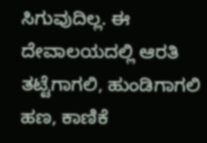ಸಿಗುವುದಿಲ್ಲ. ಈ ದೇವಾಲಯದಲ್ಲಿ ಆರತಿ ತಟ್ಟೆಗಾಗಲಿ, ಹುಂಡಿಗಾಗಲಿ ಹಣ, ಕಾಣಿಕೆ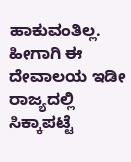ಹಾಕುವಂತಿಲ್ಲ. ಹೀಗಾಗಿ ಈ ದೇವಾಲಯ ಇಡೀ ರಾಜ್ಯದಲ್ಲಿ ಸಿಕ್ಕಾಪಟ್ಟೆ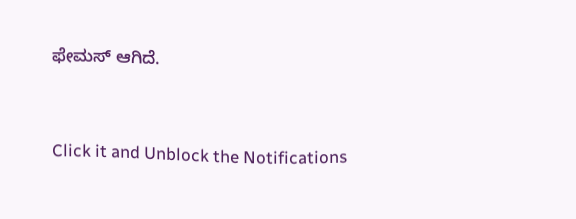ಫೇಮಸ್ ಆಗಿದೆ.



Click it and Unblock the Notifications